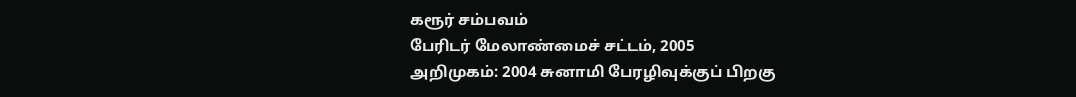கரூர் சம்பவம்
பேரிடர் மேலாண்மைச் சட்டம், 2005
அறிமுகம்: 2004 சுனாமி பேரழிவுக்குப் பிறகு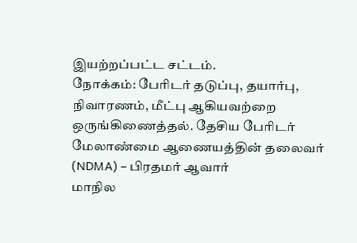இயற்றப்பட்ட சட்டம்.
நோக்கம்: பேரிடர் தடுப்பு, தயார்பு, நிவாரணம், மீட்பு ஆகியவற்றை ஒருங்கிணைத்தல். தேசிய பேரிடர் மேலாண்மை ஆணையத்தின் தலைவர் (NDMA) – பிரதமர் ஆவார்
மாநில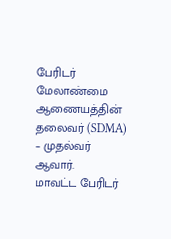பேரிடர் மேலாண்மை ஆணையத்தின் தலைவர் (SDMA) – முதல்வர் ஆவார்.
மாவட்ட பேரிடர்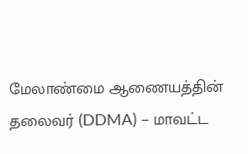மேலாண்மை ஆணையத்தின் தலைவர் (DDMA) – மாவட்ட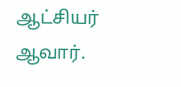ஆட்சியர் ஆவார்.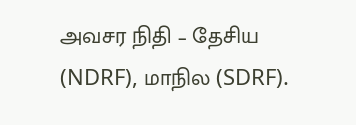அவசர நிதி – தேசிய (NDRF), மாநில (SDRF).